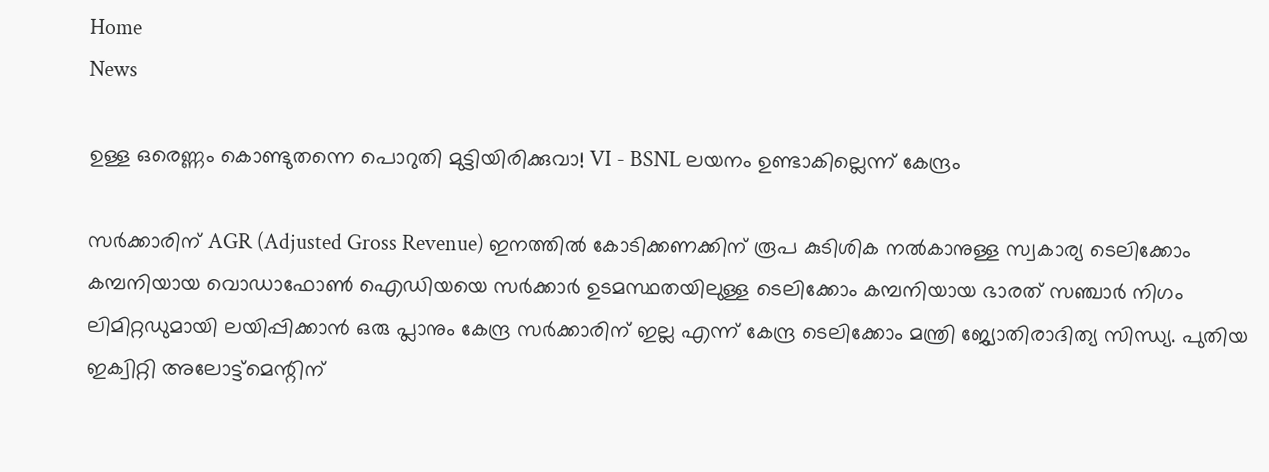Home
News

ഉള്ള ഒരെണ്ണം കൊണ്ടുതന്നെ പൊറുതി മുട്ടിയിരിക്കുവാ! VI - BSNL ലയനം ഉണ്ടാകില്ലെന്ന് കേന്ദ്രം

സർക്കാരിന് AGR (Adjusted Gross Revenue) ഇനത്തിൽ കോടിക്കണക്കിന് രൂപ കുടിശിക നൽകാനുള്ള സ്വകാര്യ ടെലിക്കോം കമ്പനിയായ വൊഡാഫോൺ ഐഡിയയെ സർക്കാർ ഉടമസ്ഥതയിലുള്ള ടെലിക്കോം കമ്പനിയായ ഭാരത് സഞ്ചാർ നിഗം ലിമിറ്റഡുമായി ലയിപ്പിക്കാൻ ഒരു പ്ലാനും കേന്ദ്ര സർക്കാരിന് ഇല്ല എന്ന് കേന്ദ്ര ടെലിക്കോം മന്ത്രി ജ്യോതിരാദിത്യ സിന്ധ്യ. പുതിയ ഇക്വിറ്റി അലോട്ട്‌മെന്റിന്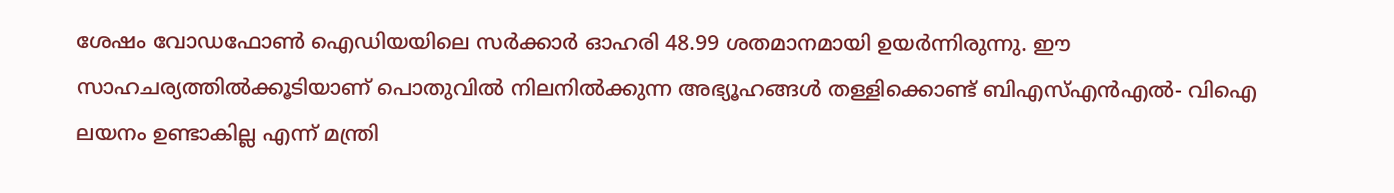ശേഷം വോഡഫോൺ ഐഡിയയിലെ സർക്കാർ ഓഹരി 48.99 ശതമാനമായി ഉയർന്നിരുന്നു. ഈ സാഹചര്യത്തിൽക്കൂടിയാണ് പൊതുവിൽ നിലനിൽക്കുന്ന അ‌ഭ്യൂഹങ്ങൾ തള്ളിക്കൊണ്ട് ബിഎസ്എൻഎൽ- വിഐ ലയനം ഉണ്ടാകില്ല എന്ന് മന്ത്രി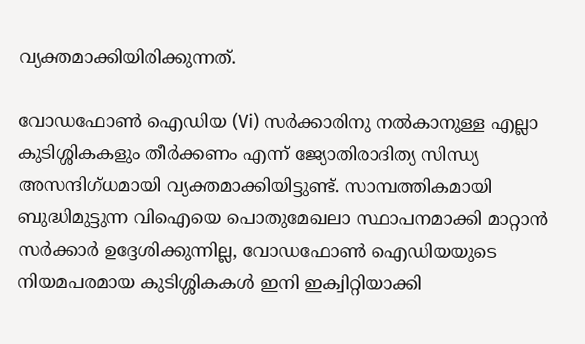വ്യക്തമാക്കിയിരിക്കുന്നത്.

വോഡഫോൺ ഐഡിയ (Vi) സർക്കാരിനു നൽകാനുള്ള എല്ലാ കുടിശ്ശികകളും തീർക്കണം എന്ന് ജ്യോതിരാദിത്യ സിന്ധ്യ അ‌സന്ദിഗ്ധമായി വ്യക്തമാക്കിയിട്ടുണ്ട്. സാമ്പത്തികമായി ബുദ്ധിമുട്ടുന്ന വിഐയെ പൊതുമേഖലാ സ്ഥാപനമാക്കി മാറ്റാൻ സർക്കാർ ഉദ്ദേശിക്കുന്നില്ല, വോഡഫോൺ ഐഡിയയുടെ നിയമപരമായ കുടിശ്ശികകൾ ഇനി ഇക്വിറ്റിയാക്കി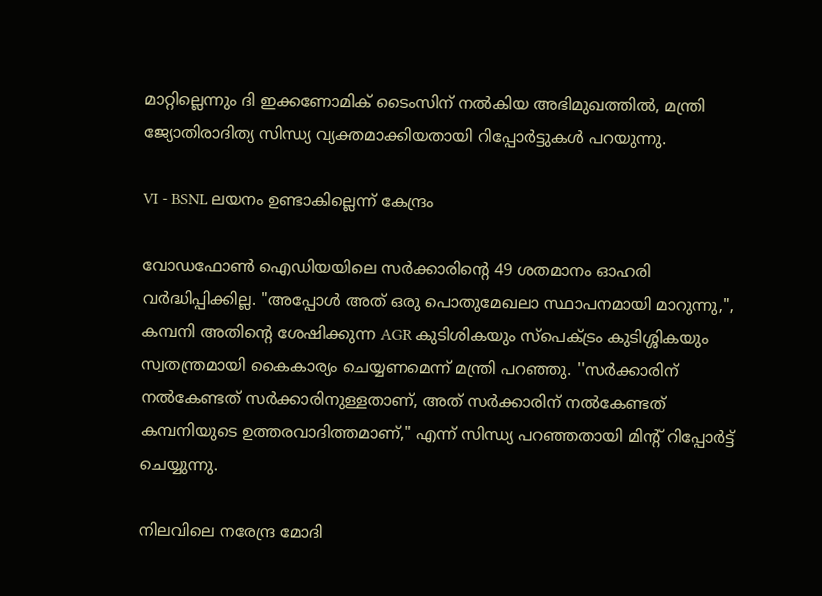മാറ്റില്ലെന്നും ദി ഇക്കണോമിക് ടൈംസിന് നൽകിയ അഭിമുഖത്തിൽ, മന്ത്രി ജ്യോതിരാദിത്യ സിന്ധ്യ വ്യക്തമാക്കിയതായി റിപ്പോർട്ടുകൾ പറയുന്നു.

VI - BSNL ലയനം ഉണ്ടാകില്ലെന്ന് കേന്ദ്രം

വോഡഫോൺ ഐഡിയയിലെ സർക്കാരിന്റെ 49 ശതമാനം ഓഹരി വർദ്ധിപ്പിക്കില്ല. "അപ്പോൾ അത് ഒരു പൊതുമേഖലാ സ്ഥാപനമായി മാറുന്നു,", കമ്പനി അതിന്റെ ശേഷിക്കുന്ന AGR കുടിശികയും സ്പെക്ട്രം കുടിശ്ശികയും സ്വതന്ത്രമായി കൈകാര്യം ചെയ്യണമെന്ന് മന്ത്രി പറഞ്ഞു. ''സർക്കാരിന് നൽകേണ്ടത് സർക്കാരിനുള്ളതാണ്, അത് സർക്കാരിന് നൽകേണ്ടത് കമ്പനിയുടെ ഉത്തരവാദിത്തമാണ്," എന്ന് സിന്ധ്യ പറഞ്ഞതായി മിന്റ് റിപ്പോർട്ട് ചെയ്യുന്നു.

നിലവിലെ നരേന്ദ്ര മോദി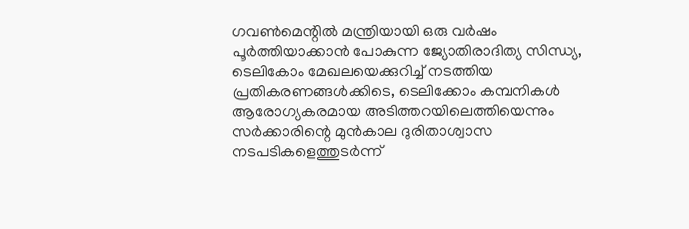ഗവൺമെന്റിൽ മന്ത്രിയായി ഒരു വർഷം പൂർത്തിയാക്കാൻ പോകുന്ന ജ്യോതിരാദിത്യ സിന്ധ്യ, ടെലികോം മേഖലയെക്കുറിച്ച് നടത്തിയ പ്രതികരണങ്ങൾക്കിടെ, ടെലിക്കോം കമ്പനികൾ ആരോഗ്യകരമായ അടിത്തറയിലെത്തിയെന്നും സർക്കാരിന്റെ മുൻകാല ദുരിതാശ്വാസ നടപടികളെത്തുടർന്ന്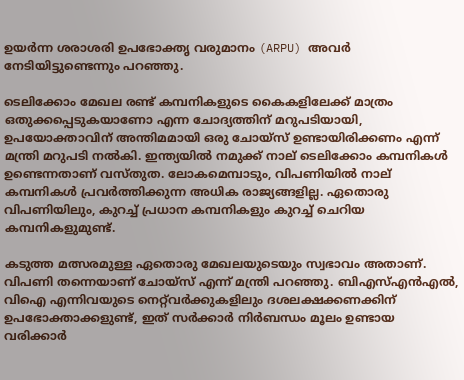ഉയർന്ന ശരാശരി ഉപഭോക്തൃ വരുമാനം (ARPU) അ‌വർ നേടിയിട്ടുണ്ടെന്നും പറഞ്ഞു.

ടെലിക്കോം മേഖല രണ്ട് കമ്പനികളുടെ കൈകളിലേക്ക് മാത്രം ഒതുക്കപ്പെടുകയാണോ എന്ന ചോദ്യത്തിന് മറുപടിയായി, ഉപയോക്താവിന് അ‌ന്തിമമായി ഒരു ചോയ്സ് ഉണ്ടായിരിക്കണം എന്ന് മന്ത്രി മറുപടി നൽകി. ഇന്ത്യയിൽ നമുക്ക് നാല് ടെലിക്കോം കമ്പനികൾ ഉണ്ടെന്നതാണ് വസ്തുത. ലോകമെമ്പാടും, വിപണിയിൽ നാല് കമ്പനികൾ പ്രവർത്തിക്കുന്ന അ‌ധിക രാജ്യങ്ങളില്ല. ഏതൊരു വിപണിയിലും, കുറച്ച് പ്രധാന കമ്പനികളും കുറച്ച് ചെറിയ കമ്പനികളുമുണ്ട്.

കടുത്ത മത്സരമുള്ള ഏതൊരു മേഖലയുടെയും സ്വഭാവം അതാണ്. വിപണി തന്നെയാണ് ചോയ്‌സ് എന്ന് മന്ത്രി പറഞ്ഞു. ബി‌എസ്‌എൻ‌എൽ, വിഐ എന്നിവയുടെ നെറ്റ്‌വർക്കുകളിലും ദശലക്ഷക്കണക്കിന് ഉപഭോക്താക്കളുണ്ട്, ഇത് സർക്കാർ നിർബന്ധം മൂലം ഉണ്ടായ വരിക്കാർ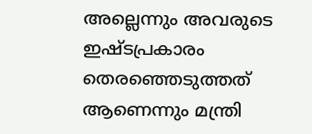അ‌ല്ലെന്നും അ‌വരുടെ ഇഷ്ടപ്രകാരം തെരഞ്ഞെടുത്തത് ആണെന്നും മന്ത്രി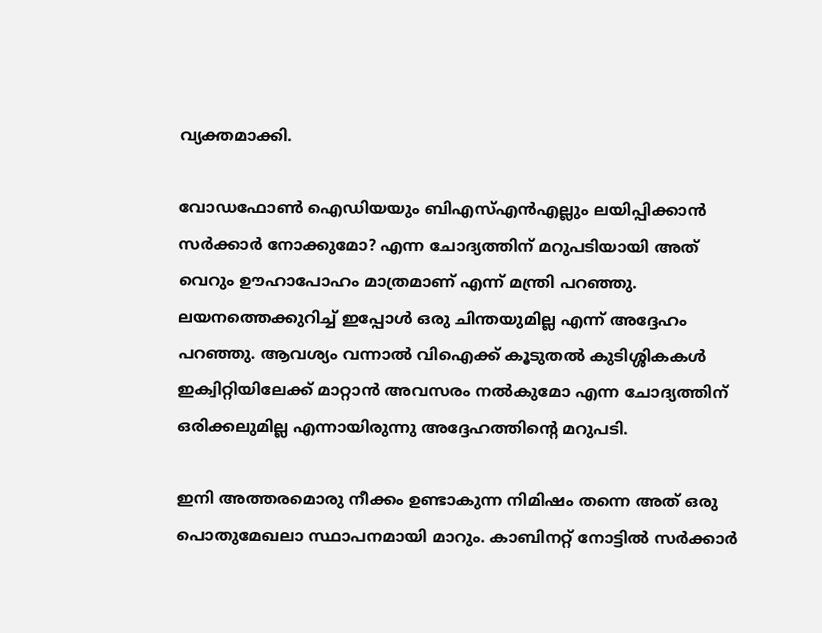വ്യക്തമാക്കി.

വോഡഫോൺ ഐഡിയയും ബി‌എസ്‌എൻ‌എല്ലും ലയിപ്പിക്കാൻ സർക്കാർ നോക്കുമോ? എന്ന ചോദ്യത്തിന് മറുപടിയായി അ‌ത് വെറും ഊഹാപോഹം മാത്രമാണ് എന്ന് മന്ത്രി പറഞ്ഞു. ലയനത്തെക്കുറിച്ച് ഇപ്പോൾ ഒരു ചിന്തയുമില്ല എന്ന് അ‌ദ്ദേഹം പറഞ്ഞു. ആവശ്യം വന്നാൽ വിഐക്ക് കൂടുതൽ കുടിശ്ശികകൾ ഇക്വിറ്റിയിലേക്ക് മാറ്റാൻ അ‌വസരം നൽകുമോ എന്ന ചോദ്യത്തിന് ഒരിക്കലുമില്ല എന്നായിരുന്നു അ‌ദ്ദേഹത്തിന്റെ മറുപടി.

ഇനി അ‌ത്തരമൊരു നീക്കം ഉണ്ടാകുന്ന നിമിഷം തന്നെ അത് ഒരു പൊതുമേഖലാ സ്ഥാപനമായി മാറും. കാബിനറ്റ് നോട്ടിൽ സർക്കാർ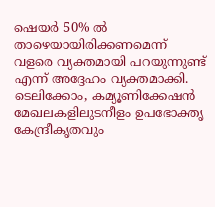ഷെയർ 50% ൽ താഴെയായിരിക്കണമെന്ന് വളരെ വ്യക്തമായി പറയുന്നുണ്ട് എന്ന് അ‌ദ്ദേഹം വ്യക്തമാക്കി. ടെലിക്കോം, കമ്യൂണിക്കേഷൻ മേഖലകളിലുടനീളം ഉപഭോക്തൃ കേന്ദ്രീകൃതവും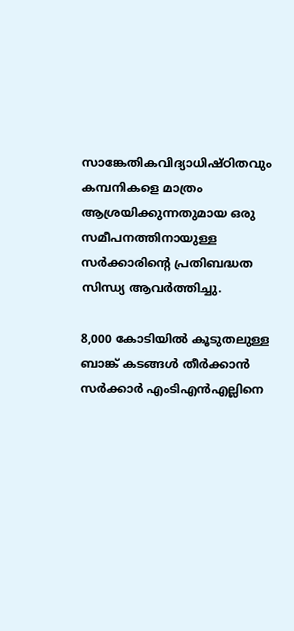സാങ്കേതികവിദ്യാധിഷ്ഠിതവും കമ്പനികളെ മാത്രം ആശ്രയിക്കുന്നതുമായ ഒരു സമീപനത്തിനായുള്ള സർക്കാരിന്റെ പ്രതിബദ്ധത സിന്ധ്യ ആവർത്തിച്ചു.

8,000 കോടിയിൽ കൂടുതലുള്ള ബാങ്ക് കടങ്ങൾ തീർക്കാൻ സർക്കാർ എം‌ടി‌എൻ‌എല്ലിനെ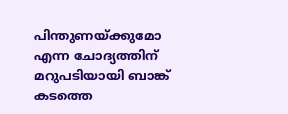പിന്തുണയ്ക്കുമോ എന്ന ചോദ്യത്തിന് മറുപടിയായി ബാങ്ക് കടത്തെ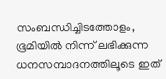സംബന്ധിച്ചിടത്തോളം, ഭൂമിയിൽ നിന്ന് ലഭിക്കുന്ന ധനസമ്പാദനത്തിലൂടെ ഇത്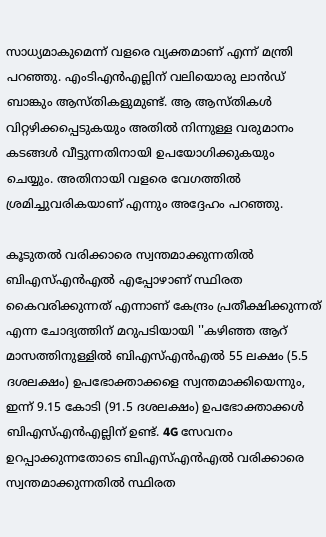സാധ്യമാകുമെന്ന് വളരെ വ്യക്തമാണ് എന്ന് മന്ത്രി പറഞ്ഞു. എം‌ടി‌എൻ‌എല്ലിന് വലിയൊരു ലാൻഡ് ബാങ്കും ആസ്തികളുമുണ്ട്. ആ ആസ്തികൾ വിറ്റഴിക്കപ്പെടുകയും അതിൽ നിന്നുള്ള വരുമാനം കടങ്ങൾ വീട്ടുന്നതിനായി ഉപയോഗിക്കുകയും ചെയ്യും. അ‌തിനായി വളരെ വേഗത്തിൽ ശ്രമിച്ചുവരികയാണ് എന്നും അ‌ദ്ദേഹം പറഞ്ഞു.

കൂടുതൽ വരിക്കാരെ സ്വന്തമാക്കുന്നതിൽ ബിഎസ്എൻഎൽ എപ്പോഴാണ് സ്ഥിരത കൈവരിക്കുന്നത് എന്നാണ് കേന്ദ്രം പ്രതീക്ഷിക്കുന്നത് എന്ന ചോദ്യത്തിന് മറുപടിയായി ''കഴിഞ്ഞ ആറ് മാസത്തിനുള്ളിൽ ബിഎസ്എൻഎൽ 55 ലക്ഷം (5.5 ദശലക്ഷം) ഉപഭോക്താക്കളെ സ്വന്തമാക്കിയെന്നും, ഇന്ന് 9.15 കോടി (91.5 ദശലക്ഷം) ഉപഭോക്താക്കൾ ബിഎസ്എൻഎല്ലിന് ഉണ്ട്. 4G സേവനം ഉറപ്പാക്കുന്നതോടെ ബിഎസ്എൻഎൽ വരിക്കാരെ സ്വന്തമാക്കുന്നതിൽ സ്ഥിരത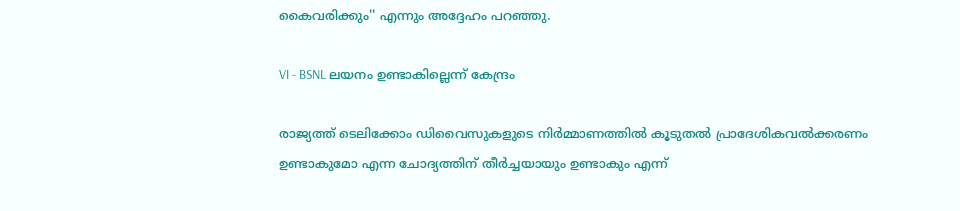കൈവരിക്കും'' എന്നും അ‌ദ്ദേഹം പറഞ്ഞു.

VI - BSNL ലയനം ഉണ്ടാകില്ലെന്ന് കേന്ദ്രം

രാജ്യത്ത് ടെലിക്കോം ഡിവൈസുകളുടെ നിർമ്മാണത്തിൽ കൂടുതൽ പ്രാദേശികവൽക്കരണം ഉണ്ടാകുമോ എന്ന ചോദ്യത്തിന് തീർച്ചയായും ഉണ്ടാകും എന്ന്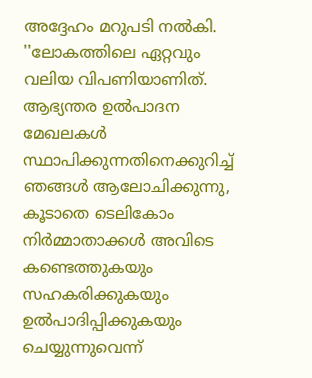അ‌ദ്ദേഹം മറുപടി നൽകി. ''ലോകത്തിലെ ഏറ്റവും വലിയ വിപണിയാണിത്. ആഭ്യന്തര ഉൽ‌പാദന മേഖലകൾ സ്ഥാപിക്കുന്നതിനെക്കുറിച്ച് ഞങ്ങൾ ആലോചിക്കുന്നു, കൂടാതെ ടെലികോം നിർമ്മാതാക്കൾ അവിടെ കണ്ടെത്തുകയും സഹകരിക്കുകയും ഉൽ‌പാദിപ്പിക്കുകയും ചെയ്യുന്നുവെന്ന്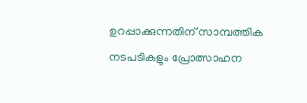ഉറപ്പാക്കുന്നതിന് സാമ്പത്തിക നടപടികളും പ്രോത്സാഹന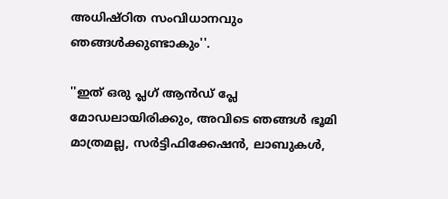അധിഷ്ഠിത സംവിധാനവും ഞങ്ങൾക്കുണ്ടാകും''.

''ഇത് ഒരു പ്ലഗ് ആൻഡ് പ്ലേ മോഡലായിരിക്കും, അവിടെ ഞങ്ങൾ ഭൂമി മാത്രമല്ല, സർട്ടിഫിക്കേഷൻ, ലാബുകൾ,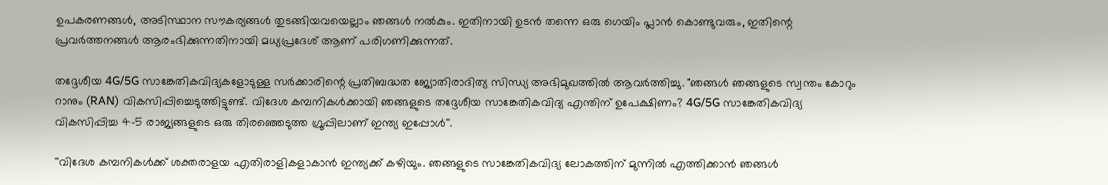ഉപകരണങ്ങൾ, അടിസ്ഥാന സൗകര്യങ്ങൾ തുടങ്ങിയവയെല്ലാം ഞങ്ങൾ നൽകും. ഇതിനായി ഉടൻ തന്നെ ഒരു ഗെയിം പ്ലാൻ കൊണ്ടുവരും, ഇതിന്റെ പ്രവർത്തനങ്ങൾ ആരംഭിക്കുന്നതിനായി മധ്യപ്രദേശ് ആണ് പരിഗണിക്കുന്നത്.

തദ്ദേശീയ 4G/5G സാങ്കേതികവിദ്യകളോടുള്ള സർക്കാരിന്റെ പ്രതിബദ്ധത ജ്യോതിരാദിത്യ സിന്ധ്യ അ‌ഭിമുഖത്തിൽ ആവർത്തിച്ചു. "ഞങ്ങൾ ഞങ്ങളുടെ സ്വന്തം കോറും റാനും (RAN) വികസിപ്പിച്ചെടുത്തിട്ടുണ്ട്. വിദേശ കമ്പനികൾക്കായി ഞങ്ങളുടെ തദ്ദേശീയ സാങ്കേതികവിദ്യ എന്തിന് ഉപേക്ഷിണം? 4G/5G സാങ്കേതികവിദ്യ വികസിപ്പിച്ച 4-5 രാജ്യങ്ങളുടെ ഒരു തിരഞ്ഞെടുത്ത ഗ്രൂപ്പിലാണ് ഇന്ത്യ ഇപ്പോൾ''.

''വിദേശ കമ്പനികൾക്ക് ശക്തരാളയ എതിരാളികളാകാൻ ഇന്ത്യക്ക് കഴിയും. ഞങ്ങളുടെ സാങ്കേതികവിദ്യ ലോകത്തിന് മുന്നിൽ എത്തിക്കാൻ ഞങ്ങൾ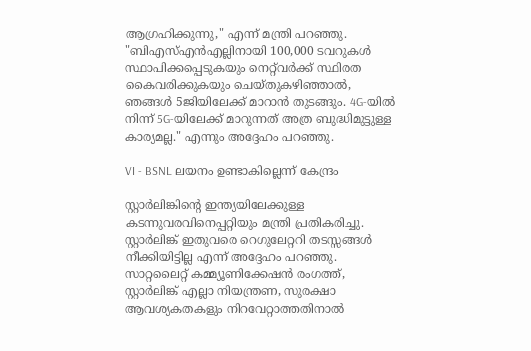ആഗ്രഹിക്കുന്നു," എന്ന് മന്ത്രി പറഞ്ഞു. "ബിഎസ്എൻഎല്ലിനായി 100,000 ടവറുകൾ സ്ഥാപിക്കപ്പെടുകയും നെറ്റ്‌വർക്ക് സ്ഥിരത കൈവരിക്കുകയും ചെയ്തുകഴിഞ്ഞാൽ, ഞങ്ങൾ 5ജിയിലേക്ക് മാറാൻ തുടങ്ങും. 4G-യിൽ നിന്ന് 5G-യിലേക്ക് മാറുന്നത് അത്ര ബുദ്ധിമുട്ടുള്ള കാര്യമല്ല." എന്നും അ‌ദ്ദേഹം പറഞ്ഞു.

VI - BSNL ലയനം ഉണ്ടാകില്ലെന്ന് കേന്ദ്രം

സ്റ്റാർലിങ്കിന്റെ ഇന്ത്യയിലേക്കുള്ള കടന്നുവരവിനെപ്പറ്റിയും മന്ത്രി പ്രതികരിച്ചു. സ്റ്റാർലിങ്ക് ഇതുവരെ റെഗുലേറ്ററി തടസ്സങ്ങൾ നീക്കിയിട്ടില്ല എന്ന് അ‌ദ്ദേഹം പറഞ്ഞു. സാറ്റലൈറ്റ് കമ്മ്യൂണിക്കേഷൻ രംഗത്ത്, സ്റ്റാർലിങ്ക് എല്ലാ നിയന്ത്രണ, സുരക്ഷാ ആവശ്യകതകളും നിറവേറ്റാത്തതിനാൽ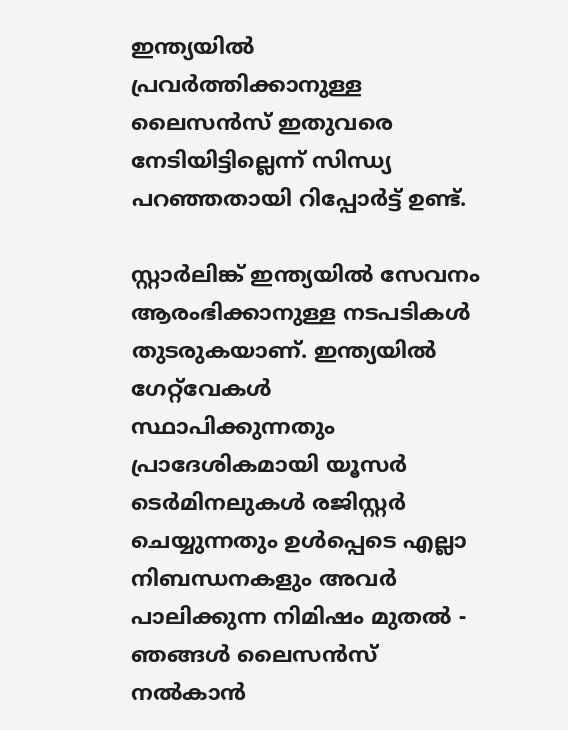ഇന്ത്യയിൽ പ്രവർത്തിക്കാനുള്ള ലൈസൻസ് ഇതുവരെ നേടിയിട്ടില്ലെന്ന് സിന്ധ്യ പറഞ്ഞതായി റിപ്പോർട്ട് ഉണ്ട്.

സ്റ്റാർലിങ്ക് ഇന്ത്യയിൽ സേവനം ആരംഭിക്കാനുള്ള നടപടികൾ തുടരുകയാണ്. ഇന്ത്യയിൽ ഗേറ്റ്‌വേകൾ സ്ഥാപിക്കുന്നതും പ്രാദേശികമായി യൂസർ ടെർമിനലുകൾ രജിസ്റ്റർ ചെയ്യുന്നതും ഉൾപ്പെടെ എല്ലാ നിബന്ധനകളും അവർ പാലിക്കുന്ന നിമിഷം മുതൽ - ഞങ്ങൾ ലൈസൻസ് നൽകാൻ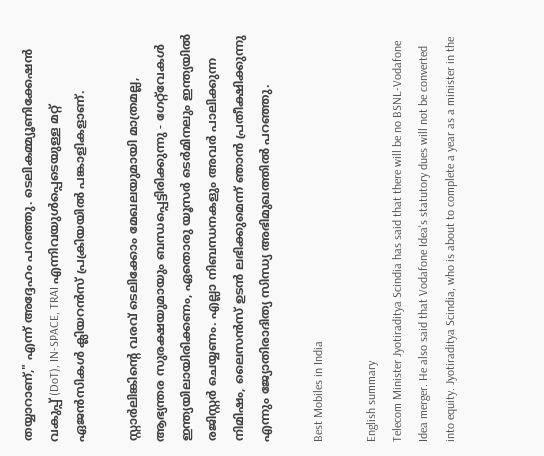തയ്യാറാണ്," എന്ന് അദ്ദേഹം പറഞ്ഞു. ടെലികമ്മ്യൂണിക്കേഷൻ വകുപ്പ് (DoT), IN-SPACE, TRAI എന്നിവയുൾപ്പെടെയുള്ള മറ്റ് ഏജൻസികൾ ക്ലിയറൻസ് പ്രക്രിയയിൽ പങ്കാളികളാണ്.

സ്റ്റാർലിങ്കിന്റെ വരവ് ടെലിക്കോം മേഖലയുമായി മാത്രമല്ല, ആഭ്യന്തര സുരക്ഷയുമായും ബന്ധപ്പെട്ടിരിക്കുന്നു - ഗേറ്റ്‌വേകൾ ഇന്ത്യയിലായിരിക്കണം, ഏതൊരു യൂസർ ടെർമിനലും ഇന്ത്യയിൽ രജിസ്റ്റർ ചെയ്യണം. എല്ലാ നിബന്ധനകളും അവർ പാലിക്കുന്ന നിമിഷം, ലൈസൻസ് ഉടൻ ലഭിക്കുമെന്ന് ഞാൻ പ്രതീക്ഷിക്കുന്നു എന്നും ജ്യോതിരാദിത്യ സിന്ധ്യ അ‌ഭിമുഖത്തിൽ പറഞ്ഞു.

Best Mobiles in India

English summary
Telecom Minister Jyotiraditya Scindia has said that there will be no BSNL-Vodafone Idea merger. He also said that Vodafone Idea's statutory dues will not be converted into equity. Jyotiraditya Scindia, who is about to complete a year as a minister in the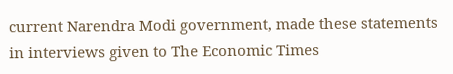current Narendra Modi government, made these statements in interviews given to The Economic Times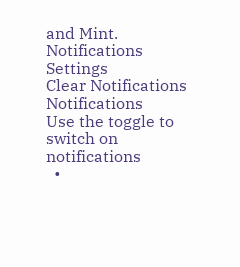and Mint.
Notifications
Settings
Clear Notifications
Notifications
Use the toggle to switch on notifications
  •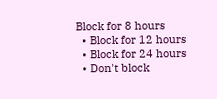Block for 8 hours
  • Block for 12 hours
  • Block for 24 hours
  • Don't block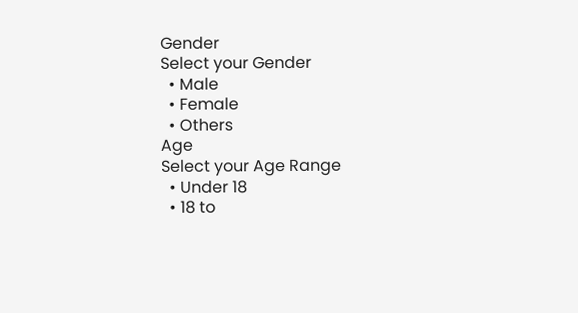Gender
Select your Gender
  • Male
  • Female
  • Others
Age
Select your Age Range
  • Under 18
  • 18 to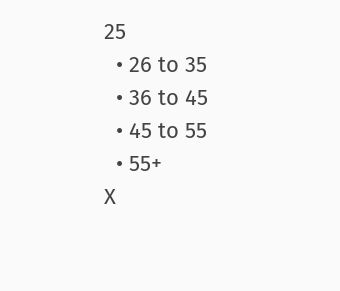25
  • 26 to 35
  • 36 to 45
  • 45 to 55
  • 55+
X